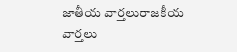జాతీయ వార్తలురాజకీయ వార్తలు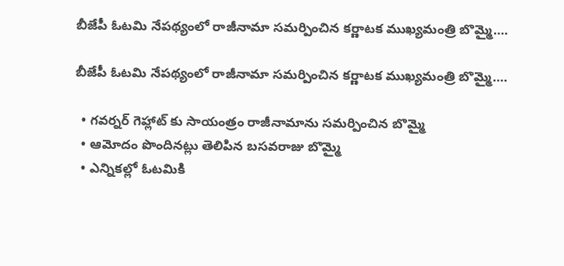బీజేపీ ఓటమి నేపథ్యంలో రాజీనామా సమర్పించిన కర్ణాటక ముఖ్యమంత్రి బొమ్మై….

బీజేపీ ఓటమి నేపథ్యంలో రాజీనామా సమర్పించిన కర్ణాటక ముఖ్యమంత్రి బొమ్మై….

  • గవర్నర్ గెహ్లాట్ కు సాయంత్రం రాజీనామాను సమర్పించిన బొమ్మై
  • ఆమోదం పొందినట్లు తెలిపిన బసవరాజు బొమ్మై
  • ఎన్నికల్లో ఓటమికి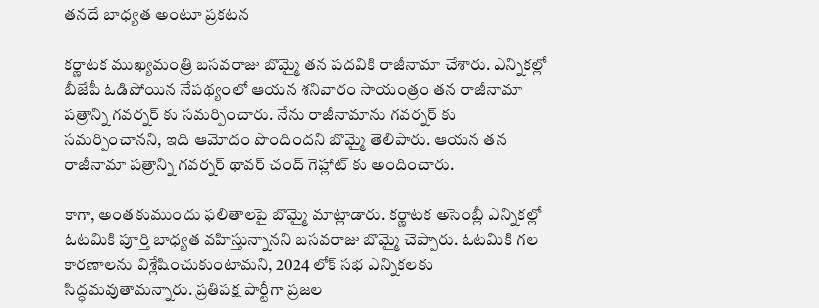తనదే బాధ్యత అంటూ ప్రకటన

కర్ణాటక ముఖ్యమంత్రి బసవరాజు బొమ్మై తన పదవికి రాజీనామా చేశారు. ఎన్నికల్లో బీజేపీ ఓడిపోయిన నేపథ్యంలో ఆయన శనివారం సాయంత్రం తన రాజీనామా పత్రాన్ని గవర్నర్ కు సమర్పించారు. నేను రాజీనామాను గవర్నర్ కు సమర్పించానని, ఇది ఆమోదం పొందిందని బొమ్మై తెలిపారు. ఆయన తన రాజీనామా పత్రాన్ని గవర్నర్ థావర్ చంద్ గెహ్లాట్ కు అందించారు.

కాగా, అంతకుముందు ఫలితాలపై బొమ్మై మాట్లాడారు. కర్ణాటక అసెంబ్లీ ఎన్నికల్లో ఓటమికి పూర్తి బాధ్యత వహిస్తున్నానని బసవరాజు బొమ్మై చెప్పారు. ఓటమికి గల కారణాలను విశ్లేషించుకుంటామని, 2024 లోక్ సభ ఎన్నికలకు సిద్ధమవుతామన్నారు. ప్రతిపక్ష పార్టీగా ప్రజల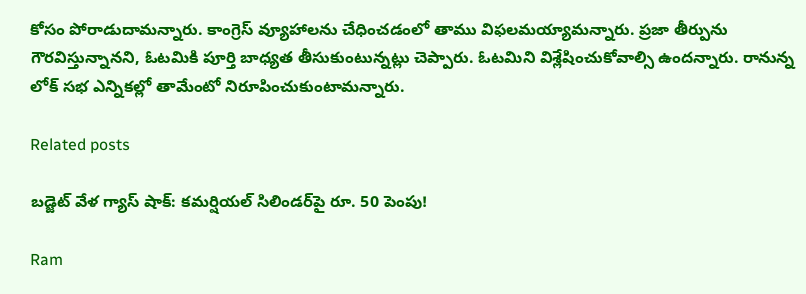కోసం పోరాడుదామన్నారు. కాంగ్రెస్ వ్యూహాలను చేధించడంలో తాము విఫలమయ్యామన్నారు. ప్రజా తీర్పును గౌరవిస్తున్నానని, ఓటమికి పూర్తి బాధ్యత తీసుకుంటున్నట్లు చెప్పారు. ఓటమిని విశ్లేషించుకోవాల్సి ఉందన్నారు. రానున్న లోక్ సభ ఎన్నికల్లో తామేంటో నిరూపించుకుంటామన్నారు.

Related posts

బడ్జెట్ వేళ గ్యాస్ షాక్: కమర్షియల్ సిలిండర్‌పై రూ. 50 పెంపు!

Ram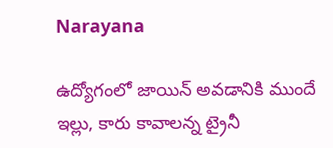Narayana

ఉద్యోగంలో జాయిన్ అవడానికి ముందే ఇల్లు, కారు కావాలన్న ట్రైనీ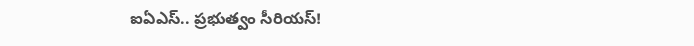ఐఏఎస్.. ప్రభుత్వం సీరియస్!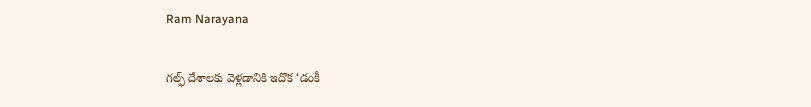Ram Narayana

గల్ఫ్ దేశాలకు వెళ్లడానికి ఇదొక ‘డంకీ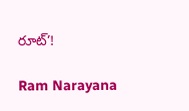రూట్’!

Ram Narayana